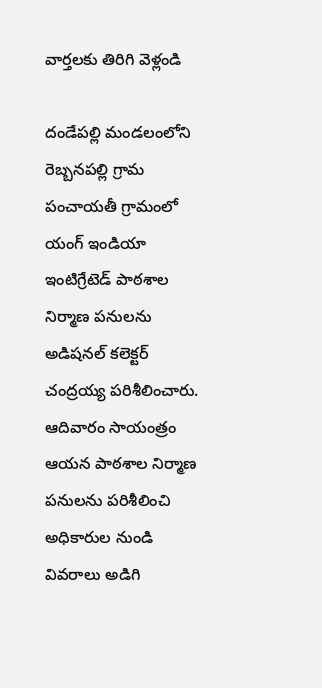వార్తలకు తిరిగి వెళ్లండి

దండేపల్లి మండలంలోని రెబ్బనపల్లి గ్రామ పంచాయతీ గ్రామంలో యంగ్ ఇండియా ఇంటిగ్రేటెడ్ పాఠశాల నిర్మాణ పనులను అడిషనల్ కలెక్టర్ చంద్రయ్య పరిశీలించారు. ఆదివారం సాయంత్రం ఆయన పాఠశాల నిర్మాణ పనులను పరిశీలించి అధికారుల నుండి వివరాలు అడిగి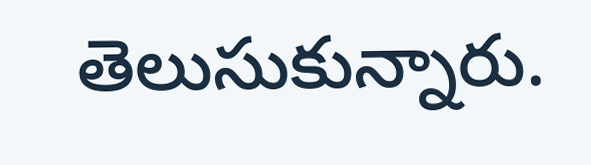తెలుసుకున్నారు.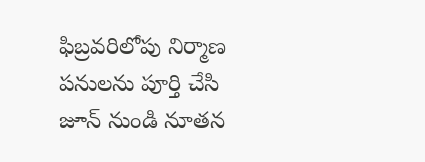ఫిబ్రవరిలోపు నిర్మాణ పనులను పూర్తి చేసి జూన్ నుండి నూతన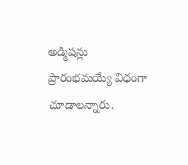అడ్మిషన్లు ప్రారంభమయ్యే విధంగా చూడాలన్నారు.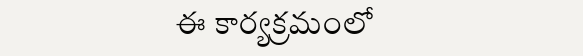ఈ కార్యక్రమంలో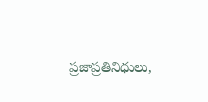ప్రజాప్రతినిధులు,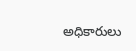అధికారులు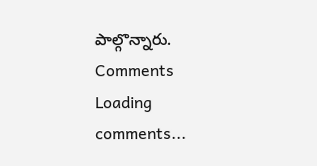పాల్గొన్నారు.
Comments
Loading comments...